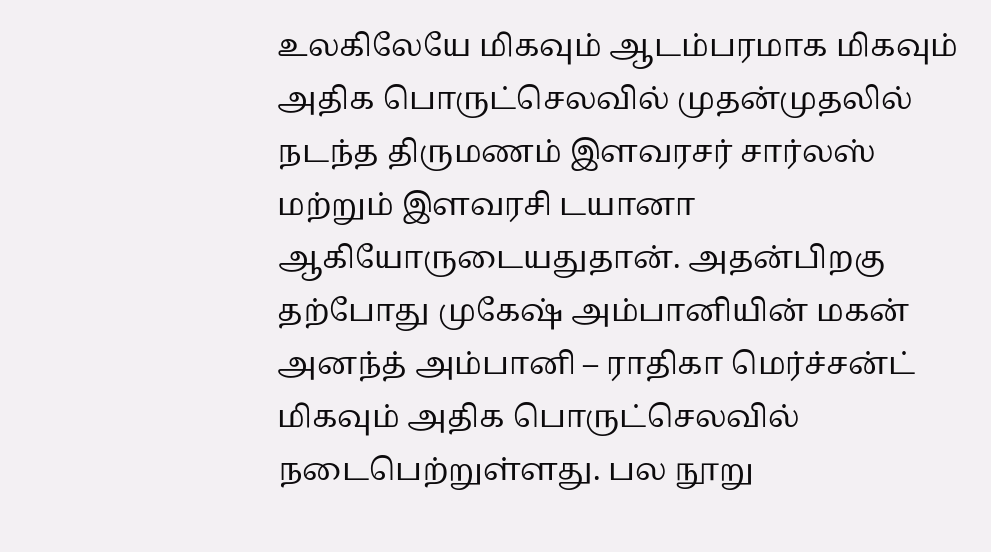உலகிலேயே மிகவும் ஆடம்பரமாக மிகவும் அதிக பொருட்செலவில் முதன்முதலில் நடந்த திருமணம் இளவரசர் சார்லஸ் மற்றும் இளவரசி டயானா ஆகியோருடையதுதான். அதன்பிறகு தற்போது முகேஷ் அம்பானியின் மகன் அனந்த் அம்பானி – ராதிகா மெர்ச்சன்ட் மிகவும் அதிக பொருட்செலவில் நடைபெற்றுள்ளது. பல நூறு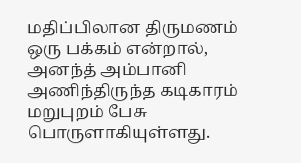மதிப்பிலான திருமணம் ஒரு பக்கம் என்றால், அனந்த் அம்பானி அணிந்திருந்த கடிகாரம் மறுபுறம் பேசு பொருளாகியுள்ளது.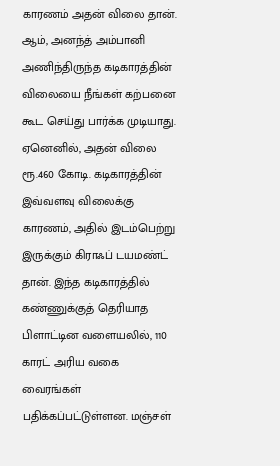காரணம் அதன் விலை தான்.
ஆம், அனந்த் அம்பானி அணிந்திருந்த கடிகாரத்தின் விலையை நீங்கள் கற்பனை கூட செய்து பார்க்க முடியாது. ஏனெனில், அதன் விலை ரூ.460 கோடி. கடிகாரத்தின் இவ்வளவு விலைக்கு காரணம், அதில் இடம்பெற்று இருக்கும் கிராஃப் டயமண்ட் தான். இந்த கடிகாரத்தில் கண்ணுக்குத் தெரியாத பிளாட்டின வளையலில், 110 காரட் அரிய வகை வைரங்கள் பதிக்கப்பட்டுள்ளன. மஞ்சள்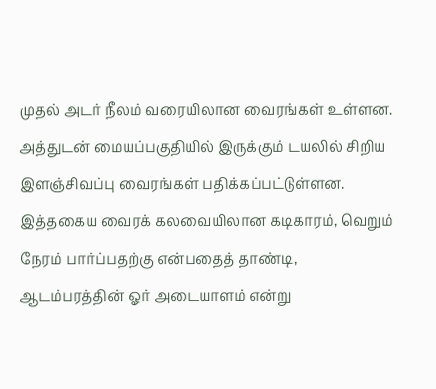முதல் அடர் நீலம் வரையிலான வைரங்கள் உள்ளன. அத்துடன் மையப்பகுதியில் இருக்கும் டயலில் சிறிய இளஞ்சிவப்பு வைரங்கள் பதிக்கப்பட்டுள்ளன.
இத்தகைய வைரக் கலவையிலான கடிகாரம், வெறும் நேரம் பார்ப்பதற்கு என்பதைத் தாண்டி, ஆடம்பரத்தின் ஓர் அடையாளம் என்று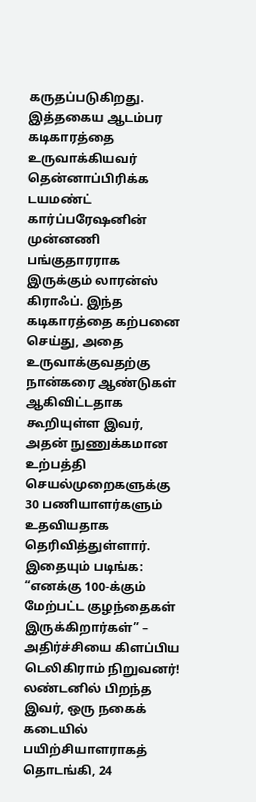கருதப்படுகிறது. இத்தகைய ஆடம்பர கடிகாரத்தை உருவாக்கியவர் தென்னாப்பிரிக்க டயமண்ட் கார்ப்பரேஷனின் முன்னணி பங்குதாரராக இருக்கும் லாரன்ஸ் கிராஃப். இந்த கடிகாரத்தை கற்பனை செய்து, அதை உருவாக்குவதற்கு நான்கரை ஆண்டுகள் ஆகிவிட்டதாக கூறியுள்ள இவர், அதன் நுணுக்கமான உற்பத்தி செயல்முறைகளுக்கு 30 பணியாளர்களும் உதவியதாக தெரிவித்துள்ளார்.
இதையும் படிங்க:
“எனக்கு 100-க்கும் மேற்பட்ட குழந்தைகள் இருக்கிறார்கள்” – அதிர்ச்சியை கிளப்பிய டெலிகிராம் நிறுவனர்!
லண்டனில் பிறந்த இவர், ஒரு நகைக் கடையில் பயிற்சியாளராகத் தொடங்கி, 24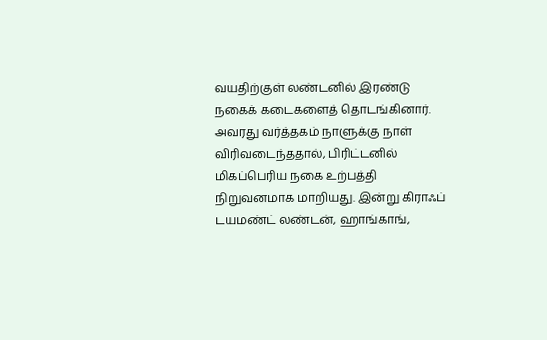வயதிற்குள் லண்டனில் இரண்டு நகைக் கடைகளைத் தொடங்கினார். அவரது வர்த்தகம் நாளுக்கு நாள் விரிவடைந்ததால், பிரிட்டனில் மிகப்பெரிய நகை உற்பத்தி நிறுவனமாக மாறியது. இன்று கிராஃப் டயமண்ட் லண்டன், ஹாங்காங்,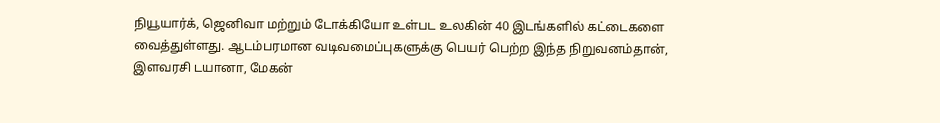நியூயார்க், ஜெனிவா மற்றும் டோக்கியோ உள்பட உலகின் 40 இடங்களில் கட்டைகளை வைத்துள்ளது. ஆடம்பரமான வடிவமைப்புகளுக்கு பெயர் பெற்ற இந்த நிறுவனம்தான், இளவரசி டயானா, மேகன்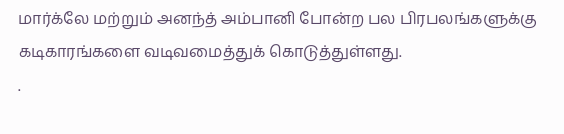மார்க்லே மற்றும் அனந்த் அம்பானி போன்ற பல பிரபலங்களுக்கு கடிகாரங்களை வடிவமைத்துக் கொடுத்துள்ளது.
.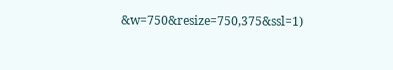&w=750&resize=750,375&ssl=1)